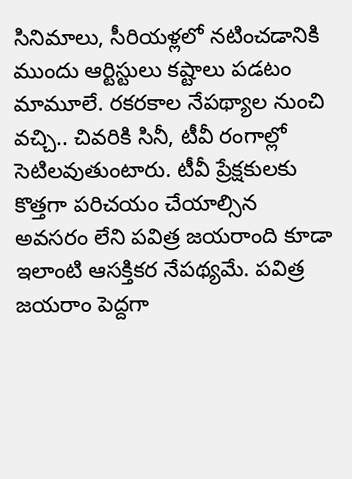సినిమాలు, సీరియళ్లలో నటించడానికి ముందు ఆర్టిస్టులు కష్టాలు పడటం మామూలే. రకరకాల నేపథ్యాల నుంచి వచ్చి.. చివరికి సినీ, టీవీ రంగాల్లో సెటిలవుతుంటారు. టీవీ ప్రేక్షకులకు కొత్తగా పరిచయం చేయాల్సిన అవసరం లేని పవిత్ర జయరాంది కూడా ఇలాంటి ఆసక్తికర నేపథ్యమే. పవిత్ర జయరాం పెద్దగా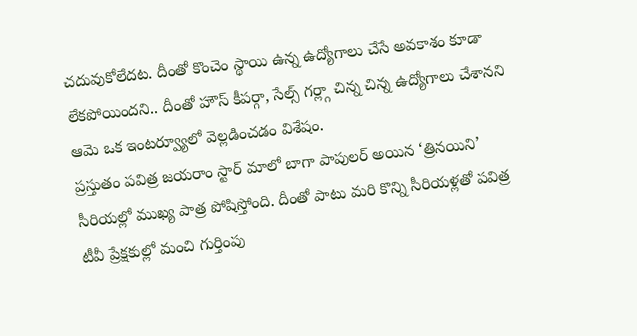చదువుకోలేదట. దీంతో కొంచెం స్థాయి ఉన్న ఉద్యోగాలు చేసే అవకాశం కూడా లేకపోయిందని.. దీంతో హౌస్ కీపర్గా, సేల్స్ గర్ల్గా చిన్న చిన్న ఉద్యోగాలు చేశానని ఆమె ఒక ఇంటర్వ్యూలో వెల్లడించడం విశేషం.
ప్రస్తుతం పవిత్ర జయరాం స్టార్ మాలో బాగా పాపులర్ అయిన ‘త్రినయిని’ సీరియల్లో ముఖ్య పాత్ర పోషిస్తోంది. దీంతో పాటు మరి కొన్ని సీరియళ్లతో పవిత్ర టీవీ ప్రేక్షకుల్లో మంచి గుర్తింపు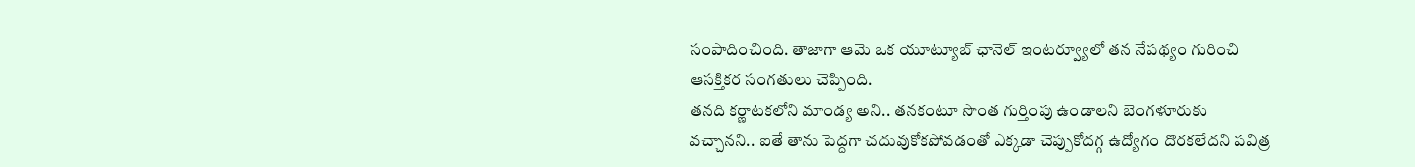సంపాదించింది. తాజాగా ఆమె ఒక యూట్యూబ్ ఛానెల్ ఇంటర్వ్యూలో తన నేపథ్యం గురించి ఆసక్తికర సంగతులు చెప్పింది.
తనది కర్ణాటకలోని మాండ్య అని.. తనకంటూ సొంత గుర్తింపు ఉండాలని బెంగళూరుకు వచ్చానని.. ఐతే తాను పెద్దగా చదువుకోకపోవడంతో ఎక్కడా చెప్పుకోదగ్గ ఉద్యోగం దొరకలేదని పవిత్ర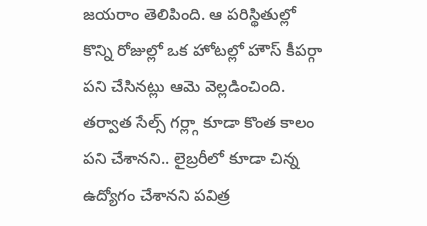జయరాం తెలిపింది. ఆ పరిస్థితుల్లో కొన్ని రోజుల్లో ఒక హోటల్లో హౌస్ కీపర్గా పని చేసినట్లు ఆమె వెల్లడించింది. తర్వాత సేల్స్ గర్ల్గా కూడా కొంత కాలం పని చేశానని.. లైబ్రరీలో కూడా చిన్న ఉద్యోగం చేశానని పవిత్ర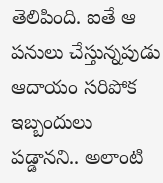తెలిపింది. ఐతే ఆ పనులు చేస్తున్నపుడు ఆదాయం సరిపోక ఇబ్బందులు పడ్డానని.. అలాంటి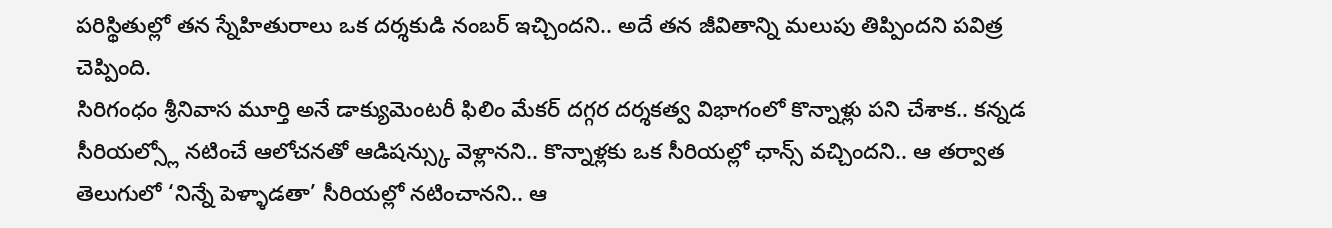పరిస్థితుల్లో తన స్నేహితురాలు ఒక దర్శకుడి నంబర్ ఇచ్చిందని.. అదే తన జీవితాన్ని మలుపు తిప్పిందని పవిత్ర చెప్పింది.
సిరిగంధం శ్రీనివాస మూర్తి అనే డాక్యుమెంటరీ ఫిలిం మేకర్ దగ్గర దర్శకత్వ విభాగంలో కొన్నాళ్లు పని చేశాక.. కన్నడ సీరియల్స్లో నటించే ఆలోచనతో ఆడిషన్స్కు వెళ్లానని.. కొన్నాళ్లకు ఒక సీరియల్లో ఛాన్స్ వచ్చిందని.. ఆ తర్వాత తెలుగులో ‘నిన్నే పెళ్ళాడతా’ సీరియల్లో నటించానని.. ఆ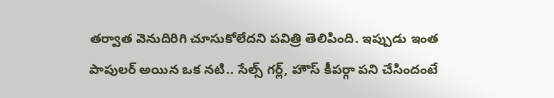తర్వాత వెనుదిరిగి చూసుకోలేదని పవిత్రి తెలిపింది. ఇప్పుడు ఇంత పాపులర్ అయిన ఒక నటి.. సేల్స్ గర్ల్, హౌస్ కీపర్గా పని చేసిందంటే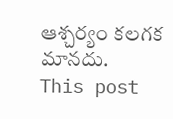ఆశ్చర్యం కలగక మానదు.
This post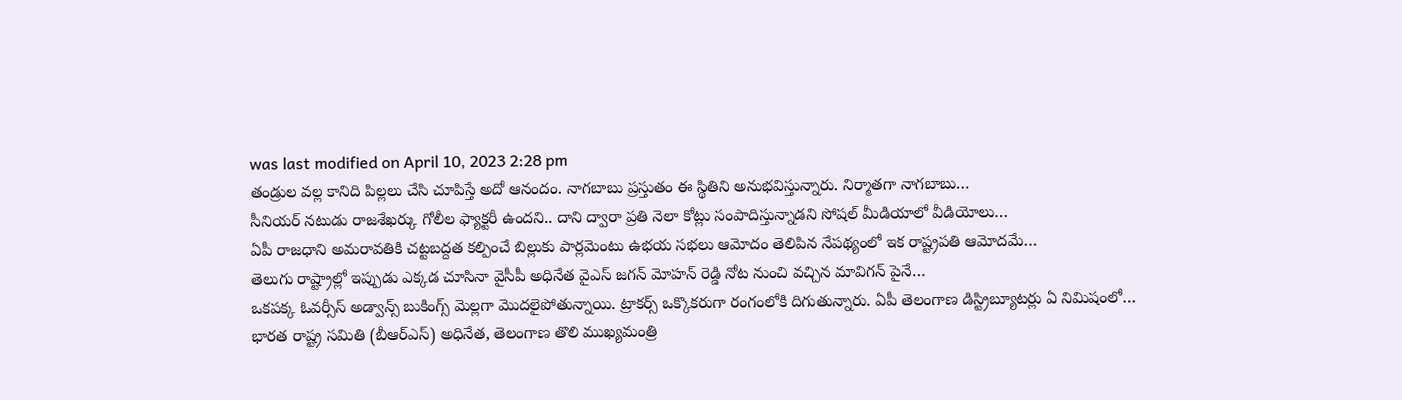was last modified on April 10, 2023 2:28 pm
తండ్రుల వల్ల కానిది పిల్లలు చేసి చూపిస్తే అదో ఆనందం. నాగబాబు ప్రస్తుతం ఈ స్థితిని అనుభవిస్తున్నారు. నిర్మాతగా నాగబాబు…
సీనియర్ నటుడు రాజశేఖర్కు గోలీల ఫ్యాక్టరీ ఉందని.. దాని ద్వారా ప్రతి నెలా కోట్లు సంపాదిస్తున్నాడని సోషల్ మీడియాలో వీడియోలు…
ఏపీ రాజధాని అమరావతికి చట్టబద్దత కల్పించే బిల్లుకు పార్లమెంటు ఉభయ సభలు ఆమోదం తెలిపిన నేపథ్యంలో ఇక రాష్ట్రపతి ఆమోదమే…
తెలుగు రాష్ట్రాల్లో ఇప్పుడు ఎక్కడ చూసినా వైసీపీ అధినేత వైఎస్ జగన్ మోహన్ రెడ్డి నోట నుంచి వచ్చిన మావిగన్ పైనే…
ఒకపక్క ఓవర్సీస్ అడ్వాన్స్ బుకింగ్స్ మెల్లగా మొదలైపోతున్నాయి. ట్రాకర్స్ ఒక్కొకరుగా రంగంలోకి దిగుతున్నారు. ఏపీ తెలంగాణ డిస్ట్రిబ్యూటర్లు ఏ నిమిషంలో…
భారత రాష్ట్ర సమితి (బీఆర్ఎస్) అధినేత, తెలంగాణ తొలి ముఖ్యమంత్రి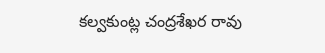కల్వకుంట్ల చంద్రశేఖర రావు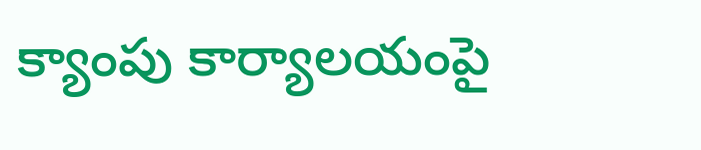క్యాంపు కార్యాలయంపై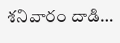శనివారం దాడి…